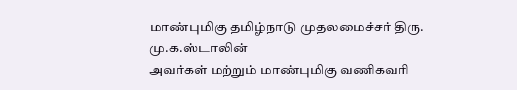மாண்புமிகு தமிழ்நாடு முதலமைச்சர் திரு. மு.க.ஸ்டாலின்
அவர்கள் மற்றும் மாண்புமிகு வணிகவரி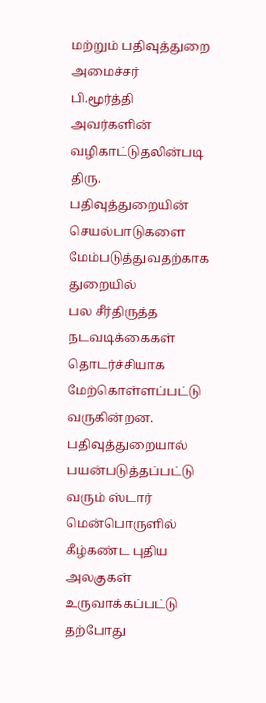மற்றும் பதிவுத்துறை
அமைச்சர்
பி.மூர்த்தி
அவர்களின்
வழிகாட்டுதலின்படி
திரு.
பதிவுத்துறையின் செயல்பாடுகளை மேம்படுத்துவதற்காக துறையில்
பல சீர்திருத்த நடவடிக்கைகள் தொடர்ச்சியாக மேற்கொள்ளப்பட்டு
வருகின்றன. பதிவுத்துறையால் பயன்படுத்தப்பட்டு வரும் ஸ்டார்
மென்பொருளில் கீழ்கண்ட புதிய அலகுகள் உருவாக்கப்பட்டு
தற்போது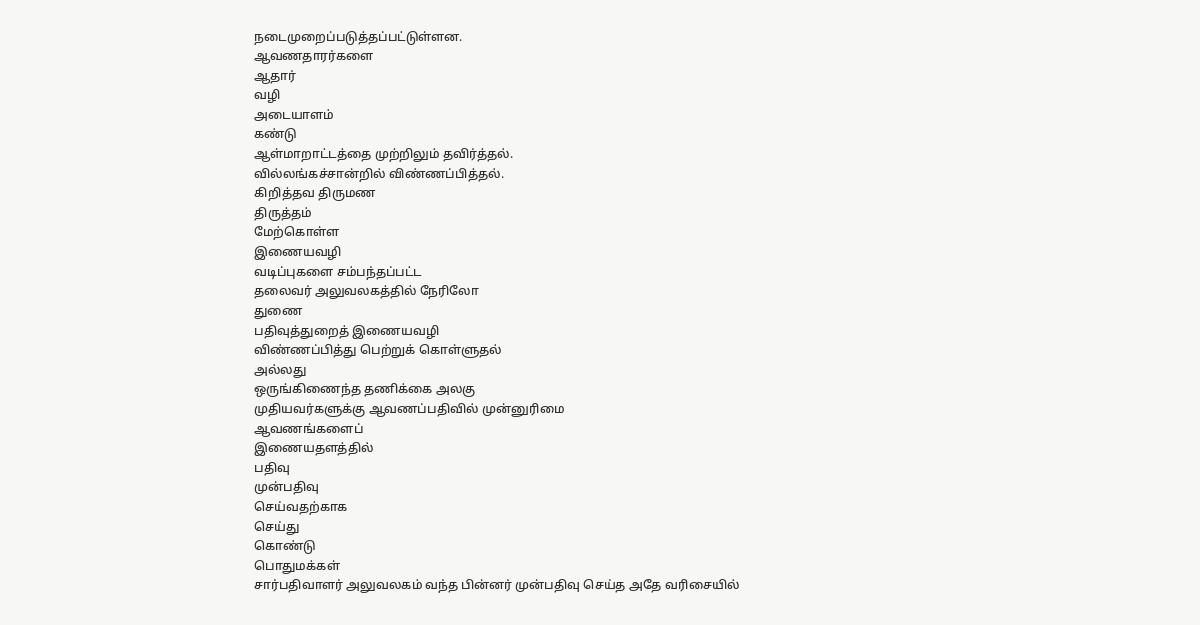நடைமுறைப்படுத்தப்பட்டுள்ளன.
ஆவணதாரர்களை
ஆதார்
வழி
அடையாளம்
கண்டு
ஆள்மாறாட்டத்தை முற்றிலும் தவிர்த்தல்.
வில்லங்கச்சான்றில் விண்ணப்பித்தல்.
கிறித்தவ திருமண
திருத்தம்
மேற்கொள்ள
இணையவழி
வடிப்புகளை சம்பந்தப்பட்ட
தலைவர் அலுவலகத்தில் நேரிலோ
துணை
பதிவுத்துறைத் இணையவழி
விண்ணப்பித்து பெற்றுக் கொள்ளுதல்
அல்லது
ஒருங்கிணைந்த தணிக்கை அலகு
முதியவர்களுக்கு ஆவணப்பதிவில் முன்னுரிமை
ஆவணங்களைப்
இணையதளத்தில்
பதிவு
முன்பதிவு
செய்வதற்காக
செய்து
கொண்டு
பொதுமக்கள்
சார்பதிவாளர் அலுவலகம் வந்த பின்னர் முன்பதிவு செய்த அதே வரிசையில்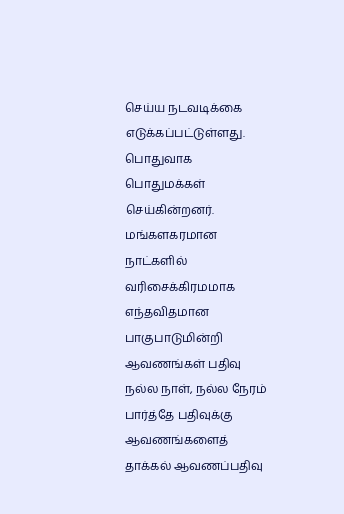செய்ய நடவடிக்கை எடுக்கப்பட்டுள்ளது. பொதுவாக பொதுமக்கள்
செய்கின்றனர்.
மங்களகரமான
நாட்களில்
வரிசைக்கிரமமாக எந்தவிதமான பாகுபாடுமின்றி ஆவணங்கள் பதிவு நல்ல நாள், நல்ல நேரம் பார்த்தே பதிவுக்கு ஆவணங்களைத் தாக்கல் ஆவணப்பதிவு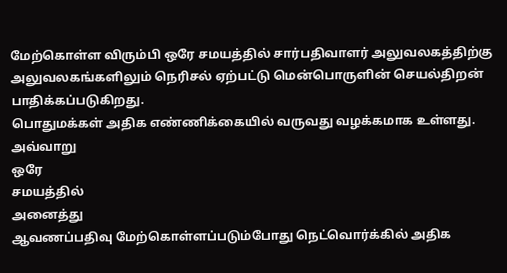மேற்கொள்ள விரும்பி ஒரே சமயத்தில் சார்பதிவாளர் அலுவலகத்திற்கு அலுவலகங்களிலும் நெரிசல் ஏற்பட்டு மென்பொருளின் செயல்திறன் பாதிக்கப்படுகிறது.
பொதுமக்கள் அதிக எண்ணிக்கையில் வருவது வழக்கமாக உள்ளது.
அவ்வாறு
ஒரே
சமயத்தில்
அனைத்து
ஆவணப்பதிவு மேற்கொள்ளப்படும்போது நெட்வொர்க்கில் அதிக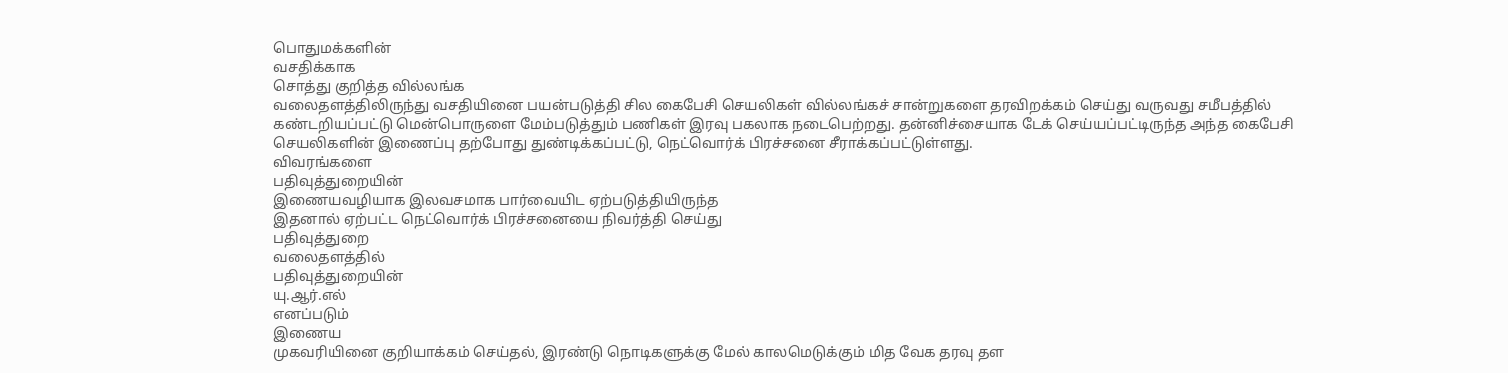பொதுமக்களின்
வசதிக்காக
சொத்து குறித்த வில்லங்க
வலைதளத்திலிருந்து வசதியினை பயன்படுத்தி சில கைபேசி செயலிகள் வில்லங்கச் சான்றுகளை தரவிறக்கம் செய்து வருவது சமீபத்தில் கண்டறியப்பட்டு மென்பொருளை மேம்படுத்தும் பணிகள் இரவு பகலாக நடைபெற்றது. தன்னிச்சையாக டேக் செய்யப்பட்டிருந்த அந்த கைபேசி செயலிகளின் இணைப்பு தற்போது துண்டிக்கப்பட்டு, நெட்வொர்க் பிரச்சனை சீராக்கப்பட்டுள்ளது.
விவரங்களை
பதிவுத்துறையின்
இணையவழியாக இலவசமாக பார்வையிட ஏற்படுத்தியிருந்த
இதனால் ஏற்பட்ட நெட்வொர்க் பிரச்சனையை நிவர்த்தி செய்து
பதிவுத்துறை
வலைதளத்தில்
பதிவுத்துறையின்
யு.ஆர்.எல்
எனப்படும்
இணைய
முகவரியினை குறியாக்கம் செய்தல், இரண்டு நொடிகளுக்கு மேல் காலமெடுக்கும் மித வேக தரவு தள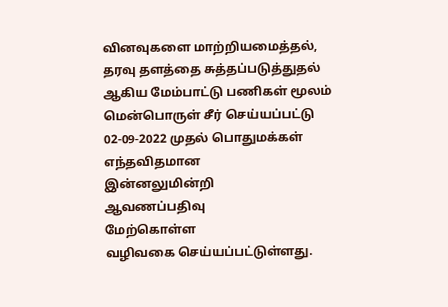வினவுகளை மாற்றியமைத்தல்,
தரவு தளத்தை சுத்தப்படுத்துதல் ஆகிய மேம்பாட்டு பணிகள் மூலம் மென்பொருள் சீர் செய்யப்பட்டு 02-09-2022 முதல் பொதுமக்கள்
எந்தவிதமான
இன்னலுமின்றி
ஆவணப்பதிவு
மேற்கொள்ள
வழிவகை செய்யப்பட்டுள்ளது.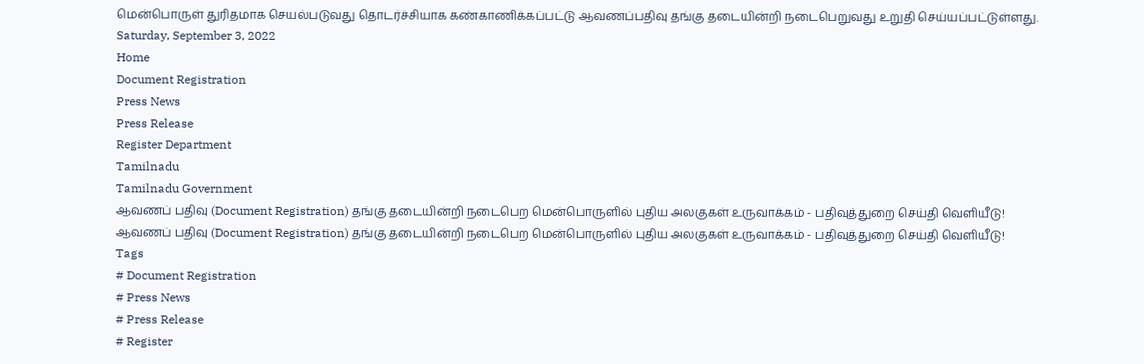மென்பொருள் துரிதமாக செயல்படுவது தொடர்ச்சியாக கண்காணிக்கப்பட்டு ஆவணப்பதிவு தங்கு தடையின்றி நடைபெறுவது உறுதி செய்யப்பட்டுள்ளது.
Saturday, September 3, 2022
Home
Document Registration
Press News
Press Release
Register Department
Tamilnadu
Tamilnadu Government
ஆவணப் பதிவு (Document Registration) தங்கு தடையின்றி நடைபெற மென்பொருளில் புதிய அலகுகள் உருவாக்கம் - பதிவுத்துறை செய்தி வெளியீடு!
ஆவணப் பதிவு (Document Registration) தங்கு தடையின்றி நடைபெற மென்பொருளில் புதிய அலகுகள் உருவாக்கம் - பதிவுத்துறை செய்தி வெளியீடு!
Tags
# Document Registration
# Press News
# Press Release
# Register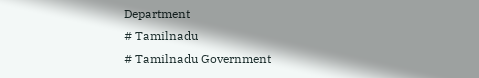Department
# Tamilnadu
# Tamilnadu Government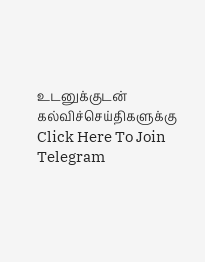உடனுக்குடன் கல்விச்செய்திகளுக்கு
Click Here To Join Telegram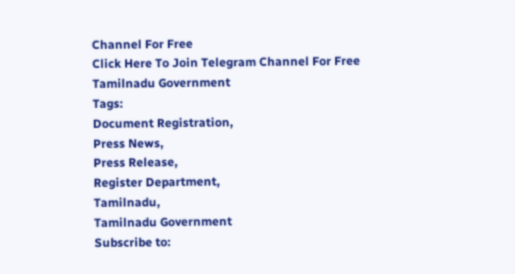Channel For Free
Click Here To Join Telegram Channel For Free
Tamilnadu Government
Tags:
Document Registration,
Press News,
Press Release,
Register Department,
Tamilnadu,
Tamilnadu Government
Subscribe to: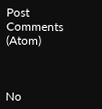Post Comments (Atom)



No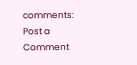comments:
Post a Comment